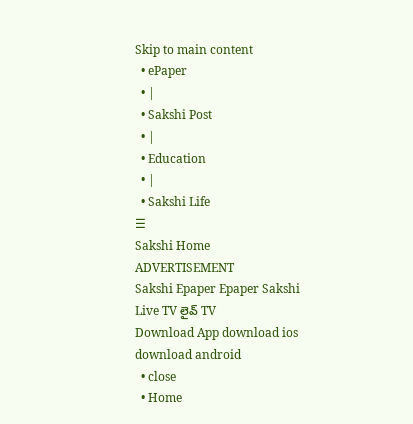Skip to main content
  • ePaper
  • |
  • Sakshi Post
  • |
  • Education
  • |
  • Sakshi Life
☰
Sakshi Home
ADVERTISEMENT
Sakshi Epaper Epaper Sakshi Live TV లైవ్ TV
Download App download ios download android
  • close
  • Home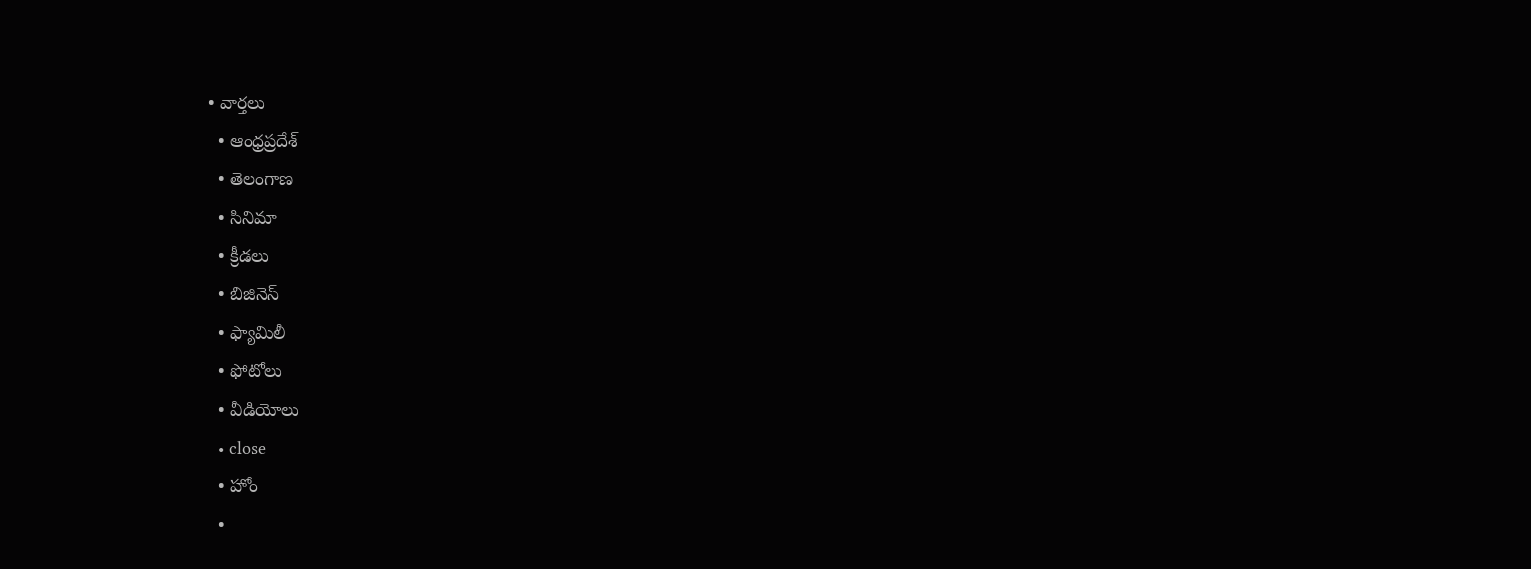• వార్తలు
  • ఆంధ్రప్రదేశ్
  • తెలంగాణ
  • సినిమా
  • క్రీడలు
  • బిజినెస్
  • ఫ్యామిలీ
  • ఫోటోలు
  • వీడియోలు
  • close
  • హోం
  •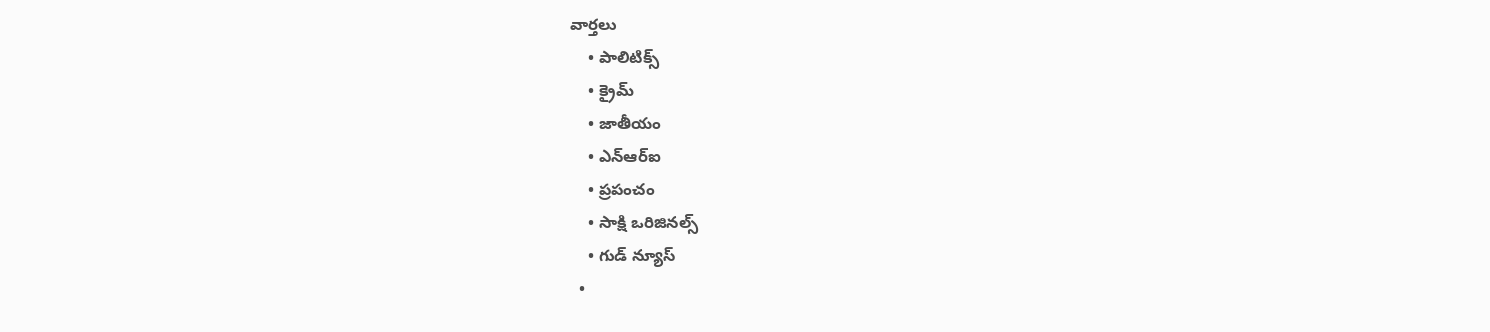వార్తలు
    • పాలిటిక్స్
    • క్రైమ్
    • జాతీయం
    • ఎన్‌ఆర్‌ఐ
    • ప్రపంచం
    • సాక్షి ఒరిజినల్స్
    • గుడ్ న్యూస్
  •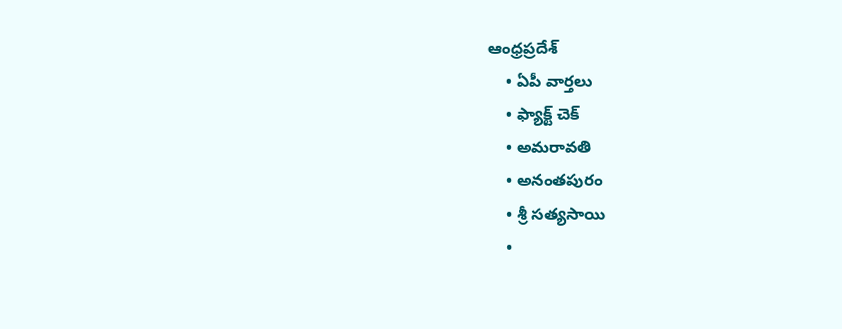ఆంధ్రప్రదేశ్
    • ఏపీ వార్తలు
    • ఫ్యాక్ట్ చెక్
    • అమరావతి
    • అనంతపురం
    • శ్రీ సత్యసాయి
    •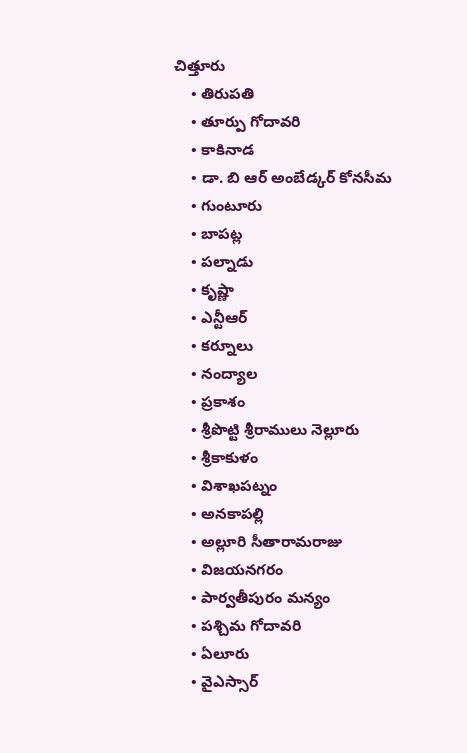చిత్తూరు
    • తిరుపతి
    • తూర్పు గోదావరి
    • కాకినాడ
    • డా. బి ఆర్‌ అంబేడ్కర్‌ కోనసీమ
    • గుంటూరు
    • బాపట్ల
    • పల్నాడు
    • కృష్ణా
    • ఎన్టీఆర్
    • కర్నూలు
    • నంద్యాల
    • ప్రకాశం
    • శ్రీపొట్టి శ్రీరాములు నెల్లూరు
    • శ్రీకాకుళం
    • విశాఖపట్నం
    • అనకాపల్లి
    • అల్లూరి సీతారామరాజు
    • విజయనగరం
    • పార్వతీపురం మన్యం
    • పశ్చిమ గోదావరి
    • ఏలూరు
    • వైఎస్సార్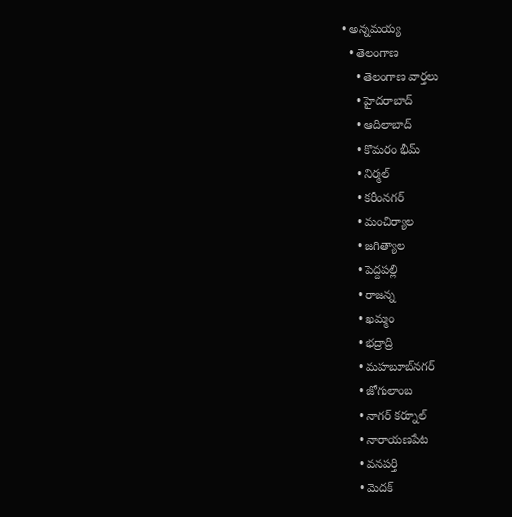• అన్నమయ్య
  • తెలంగాణ
    • తెలంగాణ వార్తలు
    • హైదరాబాద్
    • ఆదిలాబాద్
    • కొమరం భీమ్
    • నిర్మల్
    • కరీంనగర్
    • మంచిర్యాల
    • జగిత్యాల
    • పెద్దపల్లి
    • రాజన్న
    • ఖమ్మం
    • భద్రాద్రి
    • మహబూబ్‌నగర్
    • జోగులాంబ
    • నాగర్ కర్నూల్
    • నారాయణపేట
    • వనపర్తి
    • మెదక్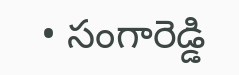• సంగారెడ్డి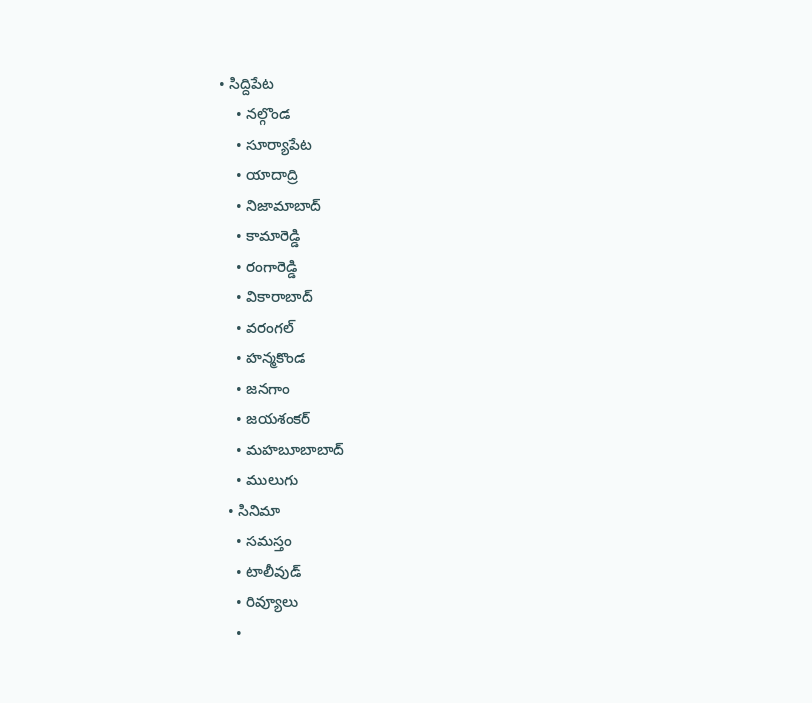• సిద్దిపేట
    • నల్గొండ
    • సూర్యాపేట
    • యాదాద్రి
    • నిజామాబాద్
    • కామారెడ్డి
    • రంగారెడ్డి
    • వికారాబాద్
    • వరంగల్
    • హన్మకొండ
    • జనగాం
    • జయశంకర్
    • మహబూబాబాద్
    • ములుగు
  • సినిమా
    • సమస్తం
    • టాలీవుడ్
    • రివ్యూలు
    •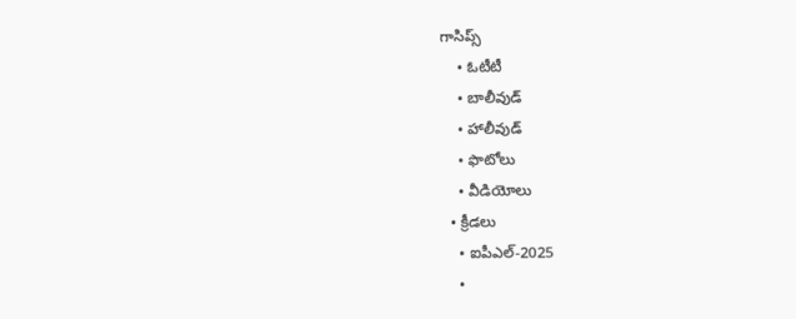గాసిప్స్
    • ఓటీటీ
    • బాలీవుడ్
    • హాలీవుడ్
    • ఫొటోలు
    • వీడియోలు
  • క్రీడలు
    • ఐపీఎల్‌-2025
    •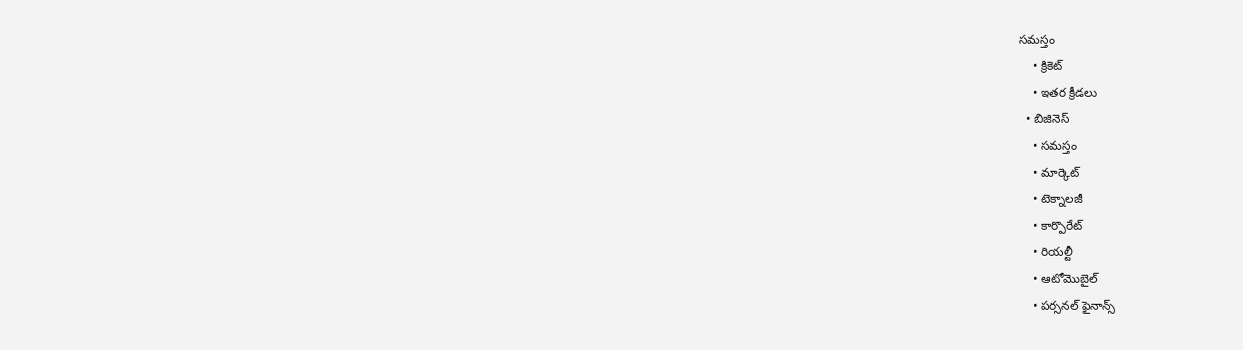సమస్తం
    • క్రికెట్
    • ఇతర క్రీడలు
  • బిజినెస్
    • సమస్తం
    • మార్కెట్
    • టెక్నాలజీ
    • కార్పొరేట్
    • రియల్టీ
    • ఆటోమొబైల్
    • పర్సనల్‌ ఫైనాన్స్‌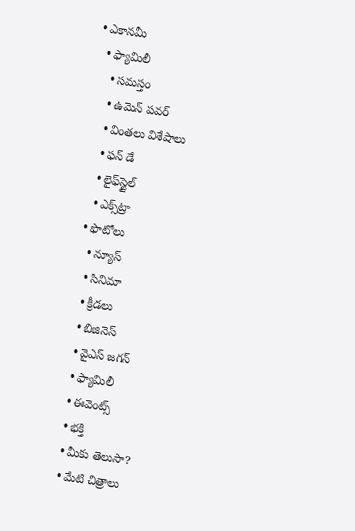• ఎకానమీ
  • ఫ్యామిలీ
    • సమస్తం
    • ఉమెన్‌ పవర్‌
    • వింతలు విశేషాలు
    • ఫన్ డే
    • లైఫ్‌స్టైల్‌
    • ఎక్స్‌ట్రా
  • ఫొటోలు
    • న్యూస్
    • సినిమా
    • క్రీడలు
    • బిజినెస్
    • వైఎస్‌ జగన్‌
    • ఫ్యామిలీ
    • ఈవెంట్స్
    • భక్తి
    • మీకు తెలుసా?
    • మేటి చిత్రాలు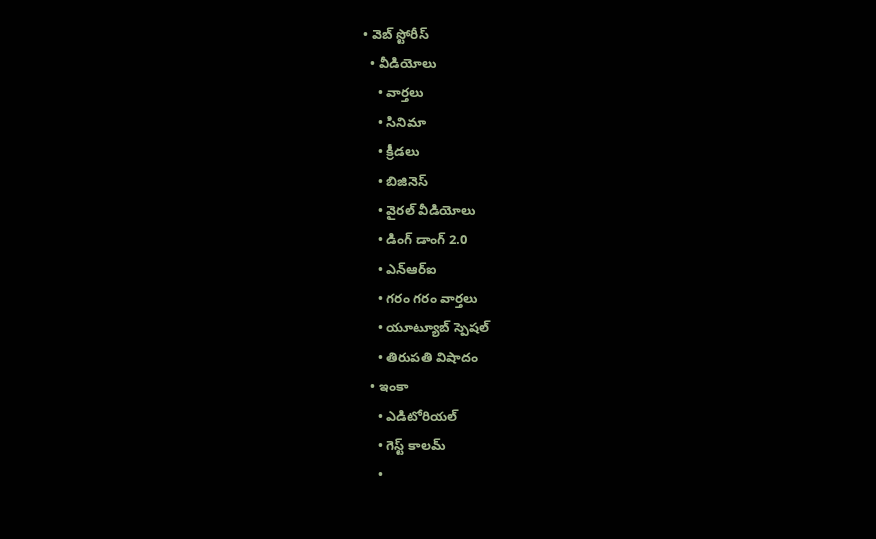• వెబ్ స్టోరీస్
  • వీడియోలు
    • వార్తలు
    • సినిమా
    • క్రీడలు
    • బిజినెస్
    • వైరల్ వీడియోలు
    • డింగ్ డాంగ్ 2.0
    • ఎన్‌ఆర్‌ఐ
    • గరం గరం వార్తలు
    • యూట్యూబ్ స్పెష‌ల్‌
    • తిరుప‌తి విషాదం
  • ఇంకా
    • ఎడిటోరియల్
    • గెస్ట్ కాలమ్
    •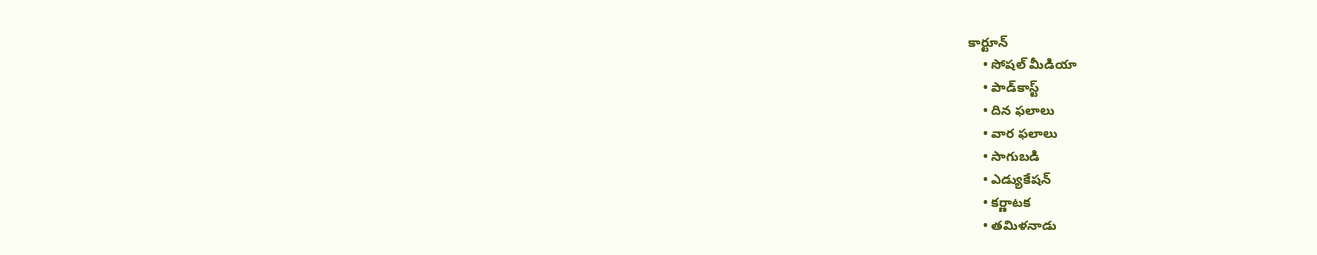కార్టూన్
    • సోషల్ మీడియా
    • పాడ్‌కాస్ట్‌
    • దిన ఫలాలు
    • వార ఫలాలు
    • సాగుబడి
    • ఎడ్యుకేషన్
    • కర్ణాటక
    • తమిళనాడు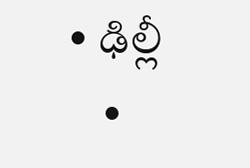• ఢిల్లీ
    •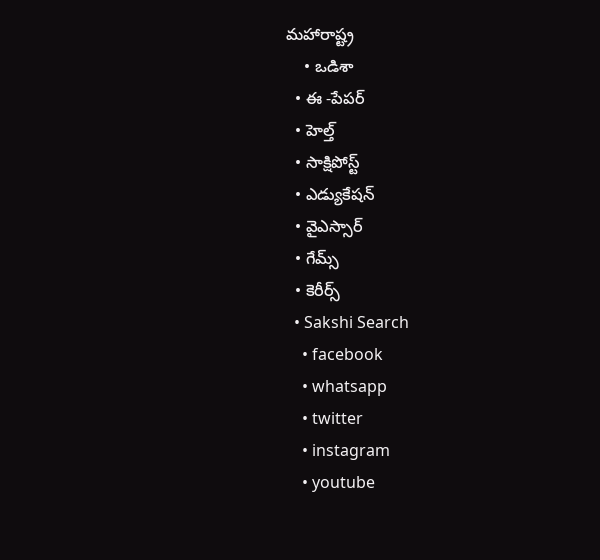మహారాష్ట్ర
    • ఒడిశా
  • ఈ -పేపర్
  • హెల్త్‌
  • సాక్షిపోస్ట్
  • ఎడ్యుకేషన్
  • వైఎస్సార్‌
  • గేమ్స్
  • కెరీర్స్
  • Sakshi Search
    • facebook
    • whatsapp
    • twitter
    • instagram
    • youtube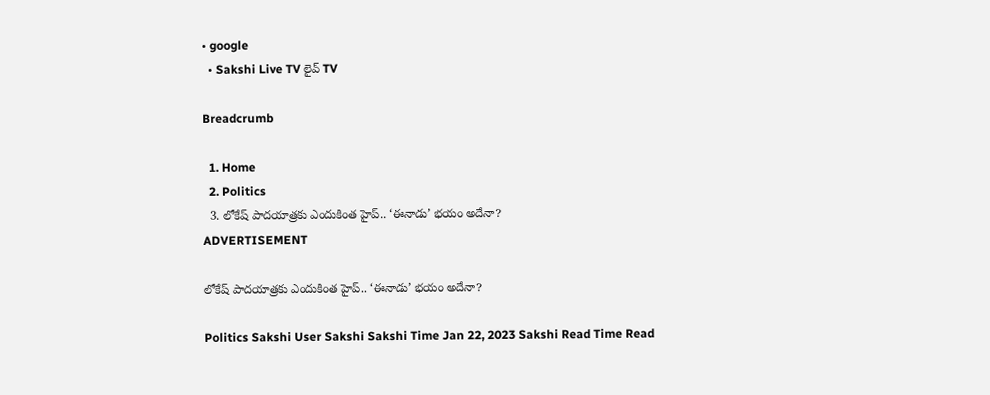• google
  • Sakshi Live TV లైవ్ TV

Breadcrumb

  1. Home
  2. Politics
  3. లోకేష్ పాదయాత్రకు ఎందుకింత హైప్‌.. ‘ఈనాడు’ భయం అదేనా?
ADVERTISEMENT

లోకేష్ పాదయాత్రకు ఎందుకింత హైప్‌.. ‘ఈనాడు’ భయం అదేనా?

Politics Sakshi User Sakshi Sakshi Time Jan 22, 2023 Sakshi Read Time Read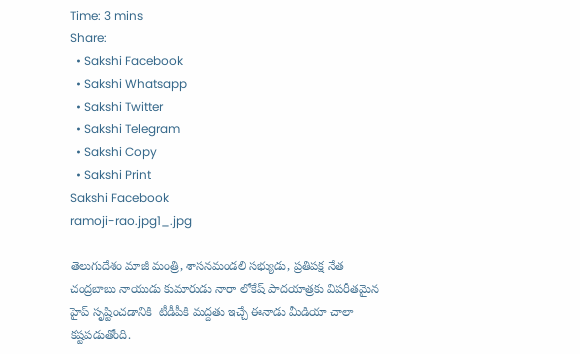Time: 3 mins
Share:
  • Sakshi Facebook
  • Sakshi Whatsapp
  • Sakshi Twitter
  • Sakshi Telegram
  • Sakshi Copy
  • Sakshi Print
Sakshi Facebook
ramoji-rao.jpg1_.jpg

తెలుగుదేశం మాజీ మంత్రి, శాసనమండలి సభ్యుడు, ప్రతిపక్ష నేత చంద్రబాబు నాయుడు కుమారుడు నారా లోకేష్ పాదయాత్రకు విపరీతమైన హైప్ సృష్టించడానికి  టీడీపీకి మద్దతు ఇచ్చే ఈనాడు మీడియా చాలా కష్టపడుతోంది.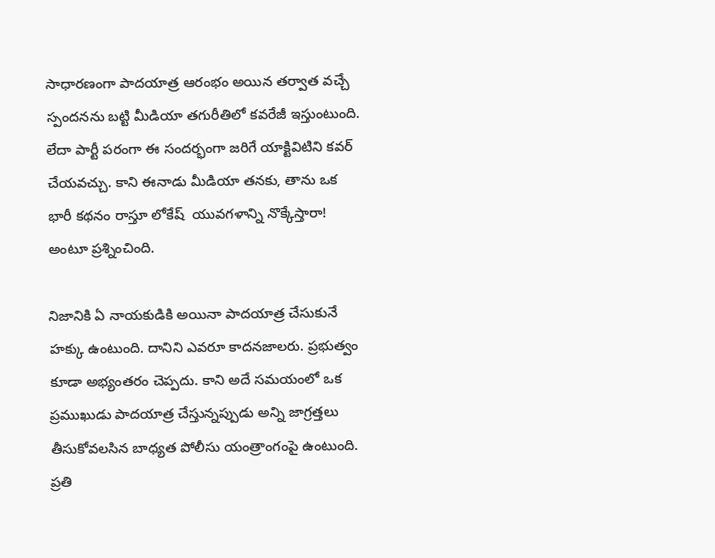సాధారణంగా పాదయాత్ర ఆరంభం అయిన తర్వాత వచ్చే స్పందనను బట్టి మీడియా తగురీతిలో కవరేజీ ఇస్తుంటుంది. లేదా పార్టీ పరంగా ఈ సందర్భంగా జరిగే యాక్టివిటిని కవర్ చేయవచ్చు. కాని ఈనాడు మీడియా తనకు, తాను ఒక  భారీ కథనం రాస్తూ లోకేష్  యువగళాన్ని నొక్కేస్తారా! అంటూ ప్రశ్నించింది.

నిజానికి ఏ నాయకుడికి అయినా పాదయాత్ర చేసుకునే హక్కు ఉంటుంది. దానిని ఎవరూ కాదనజాలరు. ప్రభుత్వం కూడా అభ్యంతరం చెప్పదు. కాని అదే సమయంలో ఒక ప్రముఖుడు పాదయాత్ర చేస్తున్నప్పుడు అన్ని జాగ్రత్తలు తీసుకోవలసిన బాధ్యత పోలీసు యంత్రాంగంపై ఉంటుంది. ప్రతి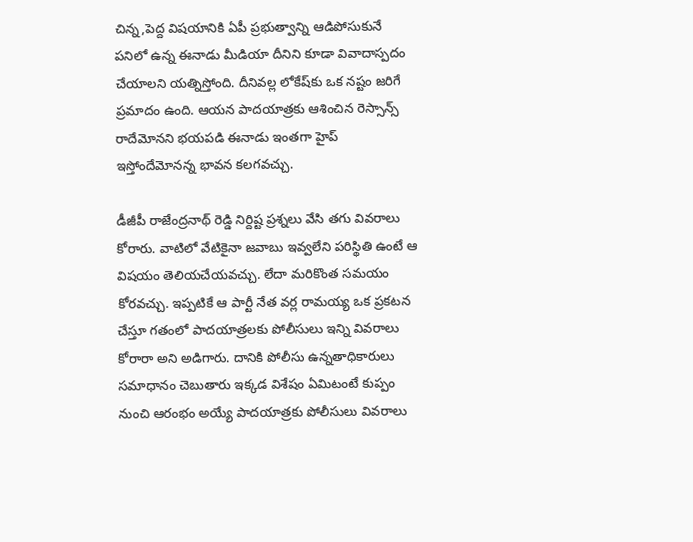చిన్న,పెద్ద విషయానికి ఏపీ ప్రభుత్వాన్ని ఆడిపోసుకునే పనిలో ఉన్న ఈనాడు మీడియా దీనిని కూడా వివాదాస్పదం చేయాలని యత్నిస్తోంది. దీనివల్ల లోకేష్‌కు ఒక నష్టం జరిగే ప్రమాదం ఉంది. ఆయన పాదయాత్రకు ఆశించిన రెస్సాన్స్ రాదేమోనని భయపడి ఈనాడు ఇంతగా హైప్ ఇస్తోందేమోనన్న భావన కలగవచ్చు.

డీజీపీ రాజేంద్రనాథ్‌ రెడ్డి నిర్దిష్ట ప్రశ్నలు వేసి తగు వివరాలు కోరారు. వాటిలో వేటికైనా జవాబు ఇవ్వలేని పరిస్థితి ఉంటే ఆ విషయం తెలియచేయవచ్చు. లేదా మరికొంత సమయం కోరవచ్చు. ఇప్పటికే ఆ పార్టీ నేత వర్ల రామయ్య ఒక ప్రకటన చేస్తూ గతంలో పాదయాత్రలకు పోలీసులు ఇన్ని వివరాలు కోరారా అని అడిగారు. దానికి పోలీసు ఉన్నతాధికారులు సమాధానం చెబుతారు ఇక్కడ విశేషం ఏమిటంటే కుప్పం నుంచి ఆరంభం అయ్యే పాదయాత్రకు పోలీసులు వివరాలు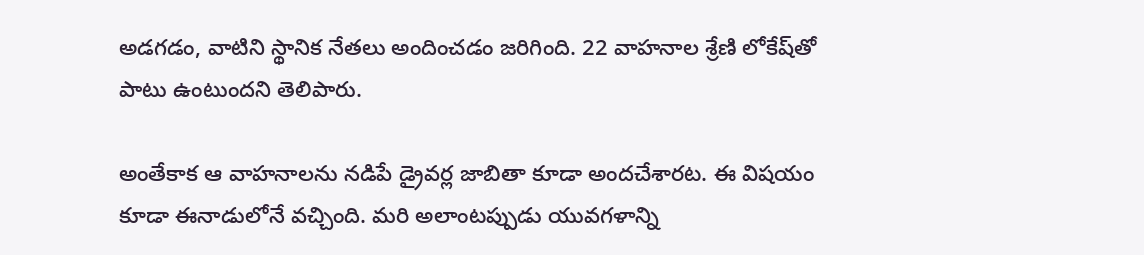అడగడం, వాటిని స్థానిక నేతలు అందించడం జరిగింది. 22 వాహనాల శ్రేణి లోకేష్‌తో పాటు ఉంటుందని తెలిపారు.

అంతేకాక ఆ వాహనాలను నడిపే డ్రైవర్ల జాబితా కూడా అందచేశారట. ఈ విషయం కూడా ఈనాడులోనే వచ్చింది. మరి అలాంటప్పుడు యువగళాన్ని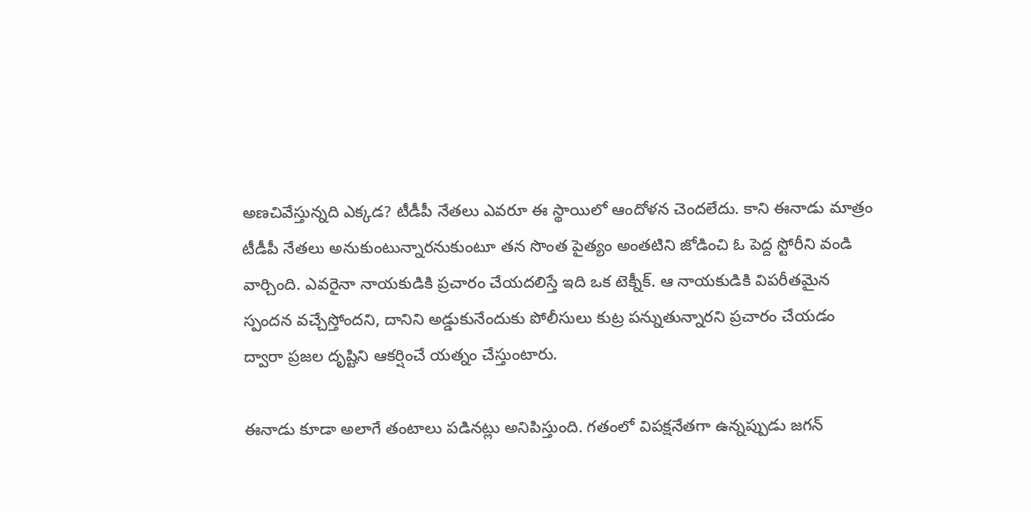అణచివేస్తున్నది ఎక్కడ? టీడీపీ నేతలు ఎవరూ ఈ స్థాయిలో ఆందోళన చెందలేదు. కాని ఈనాడు మాత్రం టీడీపీ నేతలు అనుకుంటున్నారనుకుంటూ తన సొంత పైత్యం అంతటిని జోడించి ఓ పెద్ద స్టోరీని వండి వార్చింది. ఎవరైనా నాయకుడికి ప్రచారం చేయదలిస్తే ఇది ఒక టెక్నీక్. ఆ నాయకుడికి విపరీతమైన స్పందన వచ్చేస్తోందని, దానిని అడ్డుకునేందుకు పోలీసులు కుట్ర పన్నుతున్నారని ప్రచారం చేయడం ద్వారా ప్రజల దృష్టిని ఆకర్షించే యత్నం చేస్తుంటారు.

ఈనాడు కూడా అలాగే తంటాలు పడినట్లు అనిపిస్తుంది. గతంలో విపక్షనేతగా ఉన్నప్పుడు జగన్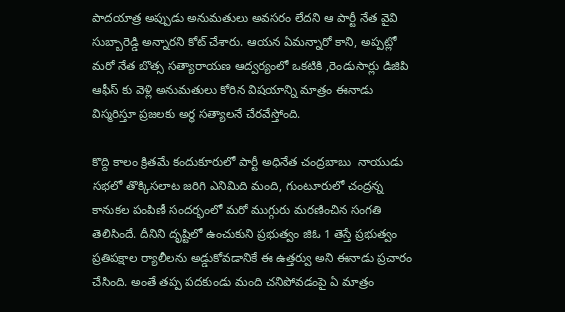పాదయాత్ర అప్పుడు అనుమతులు అవసరం లేదని ఆ పార్టీ నేత వైవి సుబ్బారెడ్డి అన్నారని కోట్ చేశారు. ఆయన ఏమన్నారో కాని, అప్పట్లో మరో నేత బొత్స సత్యారాయణ ఆద్వర్యంలో ఒకటికి ,రెండుసార్లు డిజిపి ఆఫీస్ కు వెళ్లి అనుమతులు కోరిన విషయాన్ని మాత్రం ఈనాడు విస్మరిస్తూ ప్రజలకు అర్ధ సత్యాలనే చేరవేస్తోంది.

కొద్ది కాలం క్రితమే కందుకూరులో పార్టీ అధినేత చంద్రబాబు  నాయుడు సభలో తొక్కిసలాట జరిగి ఎనిమిది మంది, గుంటూరులో చంద్రన్న కానుకల పంపిణీ సందర్భంలో మరో ముగ్గురు మరణించిన సంగతి తెలిసిందే. దీనిని దృష్టిలో ఉంచుకుని ప్రభుత్వం జిఓ 1 తెస్తే ప్రభుత్వం ప్రతిపక్షాల ర్యాలీలను అడ్డుకోవడానికే ఈ ఉత్తర్వు అని ఈనాడు ప్రచారం చేసింది. అంతే తప్ప పదకుండు మంది చనిపోవడంపై ఏ మాత్రం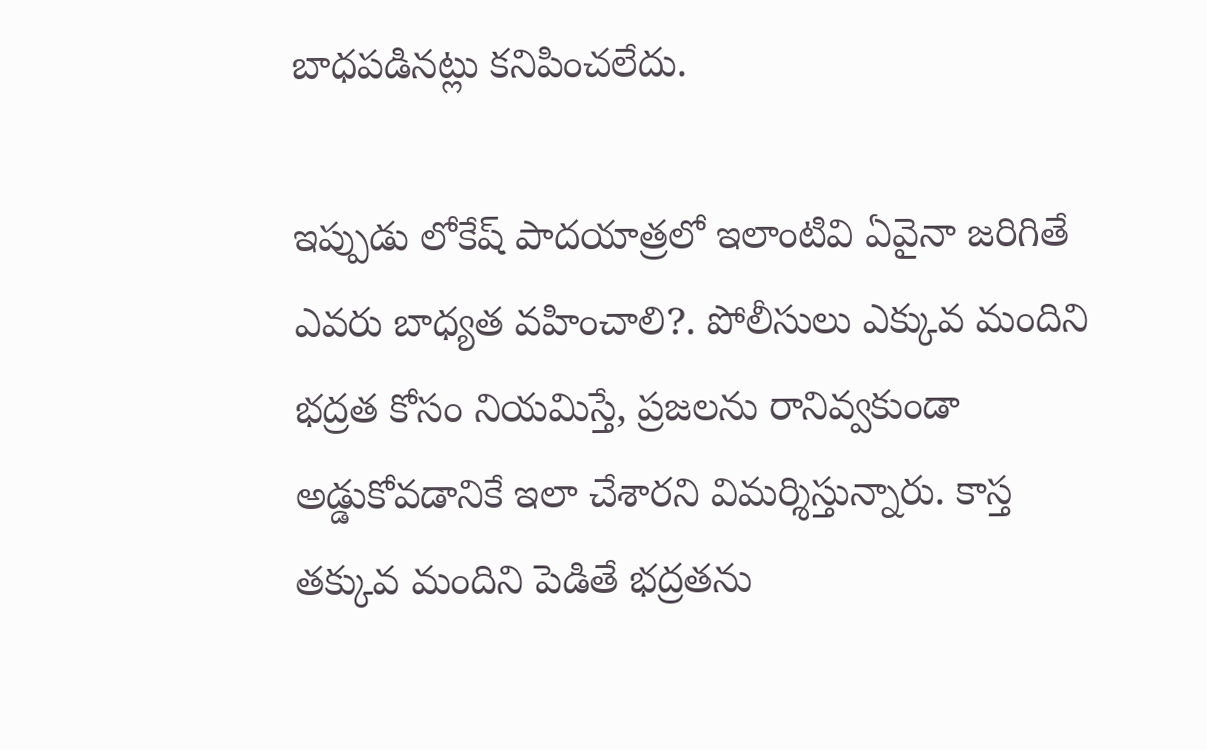బాధపడినట్లు కనిపించలేదు.

ఇప్పుడు లోకేష్ పాదయాత్రలో ఇలాంటివి ఏవైనా జరిగితే ఎవరు బాధ్యత వహించాలి?. పోలీసులు ఎక్కువ మందిని భద్రత కోసం నియమిస్తే, ప్రజలను రానివ్వకుండా అడ్డుకోవడానికే ఇలా చేశారని విమర్శిస్తున్నారు. కాస్త తక్కువ మందిని పెడితే భద్రతను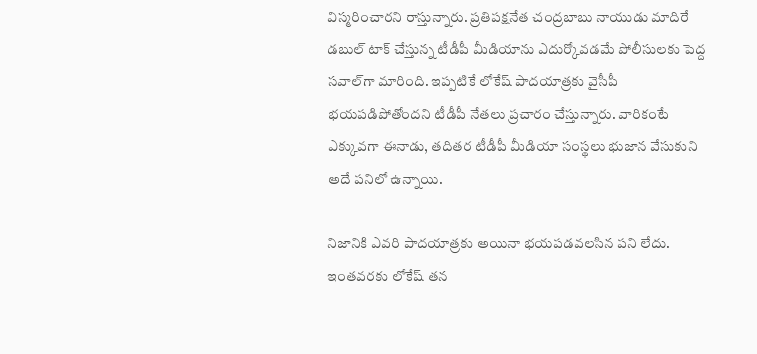విస్మరించారని రాస్తున్నారు. ప్రతిపక్షనేత చంద్రబాబు నాయుడు మాదిరే డబుల్ టాక్ చేస్తున్న టీడీపీ మీడియాను ఎదుర్కోవడమే పోలీసులకు పెద్ద సవాల్‌గా మారింది. ఇప్పటికే లోకేష్ పాదయాత్రకు వైసీపీ భయపడిపోతోందని టీడీపీ నేతలు ప్రచారం చేస్తున్నారు. వారికంటే ఎక్కువగా ఈనాడు, తదితర టీడీపీ మీడియా సంస్థలు భుజాన వేసుకుని అదే పనిలో ఉన్నాయి.

నిజానికి ఎవరి పాదయాత్రకు అయినా భయపడవలసిన పని లేదు.  ఇంతవరకు లోకేష్ తన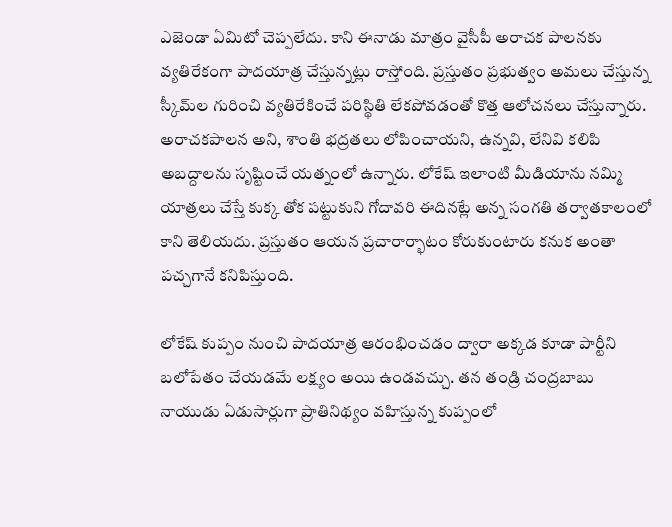ఎజెండా ఏమిటో చెప్పలేదు. కాని ఈనాడు మాత్రం వైసీపీ అరాచక పాలనకు వ్యతిరేకంగా పాదయాత్ర చేస్తున్నట్లు రాస్తోంది. ప్రస్తుతం ప్రభుత్వం అమలు చేస్తున్న స్కీమ్‌ల గురించి వ్యతిరేకించే పరిస్థితి లేకపోవడంతో కొత్త ఆలోచనలు చేస్తున్నారు. అరాచకపాలన అని, శాంతి భద్రతలు లోపించాయని, ఉన్నవి, లేనివి కలిపి అబద్దాలను సృష్టించే యత్నంలో ఉన్నారు. లోకేష్ ఇలాంటి మీడియాను నమ్మి యాత్రలు చేస్తే కుక్క తోక పట్టుకుని గోదావరి ఈదినట్లే అన్న సంగతి తర్వాతకాలంలో కాని తెలియదు. ప్రస్తుతం ఆయన ప్రచారార్భాటం కోరుకుంటారు కనుక అంతా పచ్చగానే కనిపిస్తుంది.

లోకేష్ కుప్పం నుంచి పాదయాత్ర ఆరంభించడం ద్వారా అక్కడ కూడా పార్టీని బలోపేతం చేయడమే లక్ష్యం అయి ఉండవచ్చు. తన తండ్రి చంద్రబాబు నాయుడు ఏడుసార్లుగా ప్రాతినిథ్యం వహిస్తున్న కుప్పంలో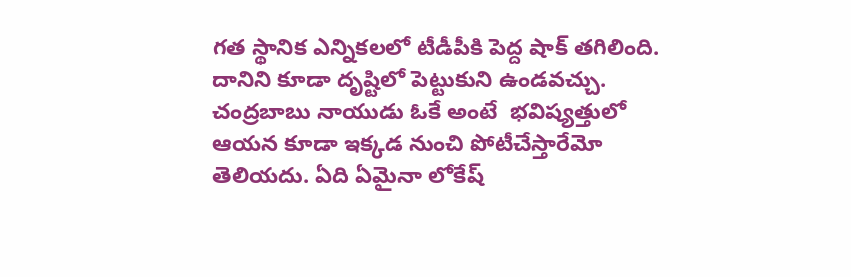గత స్థానిక ఎన్నికలలో టీడీపీకి పెద్ద షాక్ తగిలింది. దానిని కూడా దృష్టిలో పెట్టుకుని ఉండవచ్చు. చంద్రబాబు నాయుడు ఓకే అంటే  భవిష్యత్తులో ఆయన కూడా ఇక్కడ నుంచి పోటీచేస్తారేమో తెలియదు. ఏది ఏమైనా లోకేష్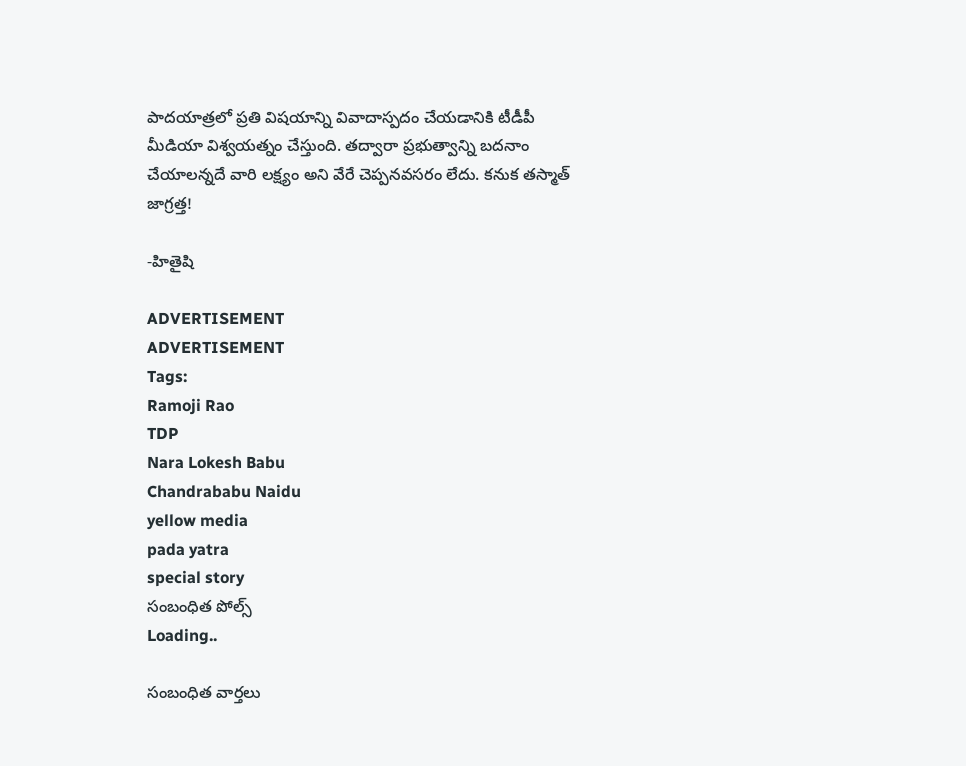పాదయాత్రలో ప్రతి విషయాన్ని వివాదాస్పదం చేయడానికి టీడీపీ మీడియా విశ్వయత్నం చేస్తుంది. తద్వారా ప్రభుత్వాన్ని బదనాం చేయాలన్నదే వారి లక్ష్యం అని వేరే చెప్పనవసరం లేదు. కనుక తస్మాత్ జాగ్రత్త!

-హితైషి

ADVERTISEMENT
ADVERTISEMENT
Tags:
Ramoji Rao
TDP
Nara Lokesh Babu
Chandrababu Naidu
yellow media
pada yatra
special story
సంబంధిత పోల్స్
Loading..

సంబంధిత వార్తలు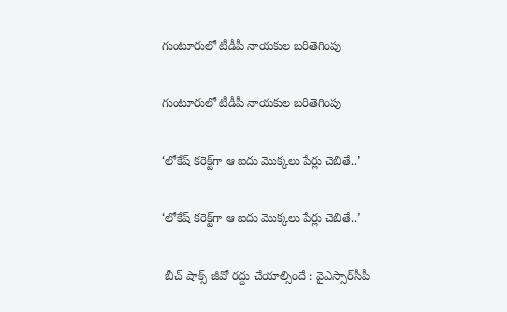గుంటూరులో టీడీపీ నాయకుల బరితెగింపు

గుంటూరులో టీడీపీ నాయకుల బరితెగింపు

‘లోకేష్‌ కరెక్ట్‌గా ఆ ఐదు మొక్కలు పేర్లు చెబితే..’

‘లోకేష్‌ కరెక్ట్‌గా ఆ ఐదు మొక్కలు పేర్లు చెబితే..’

 బీచ్ షాక్స్ జీవో రద్దు చేయాల్సిందే : వైఎస్సార్‌సీపీ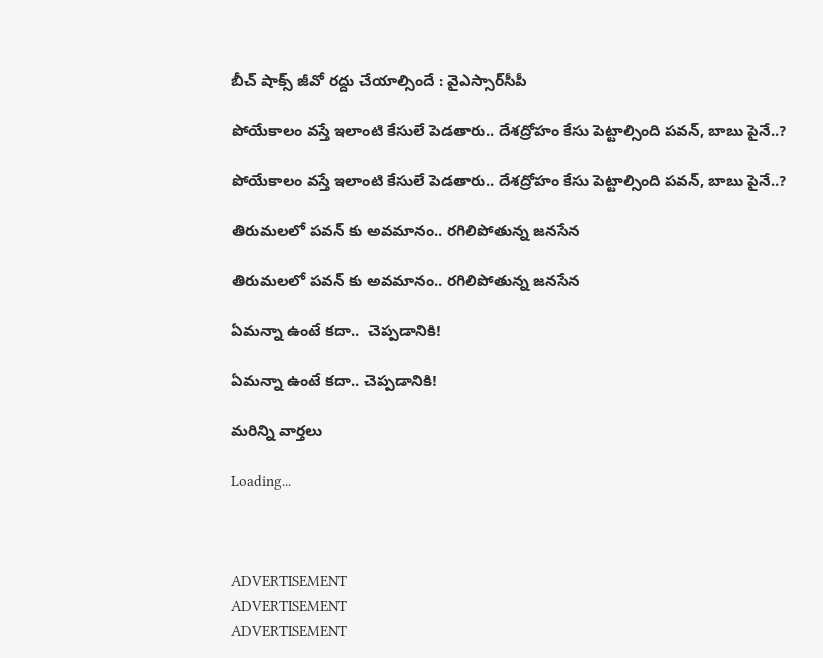బీచ్ షాక్స్ జీవో రద్దు చేయాల్సిందే : వైఎస్సార్‌సీపీ

పోయేకాలం వస్తే ఇలాంటి కేసులే పెడతారు.. దేశద్రోహం కేసు పెట్టాల్సింది పవన్, బాబు పైనే..?

పోయేకాలం వస్తే ఇలాంటి కేసులే పెడతారు.. దేశద్రోహం కేసు పెట్టాల్సింది పవన్, బాబు పైనే..?

తిరుమలలో పవన్ కు అవమానం.. రగిలిపోతున్న జనసేన

తిరుమలలో పవన్ కు అవమానం.. రగిలిపోతున్న జనసేన

ఏమన్నా ఉంటే కదా..  చెప్పడానికి!

ఏమన్నా ఉంటే కదా.. చెప్పడానికి!

మరిన్ని వార్తలు

Loading...



ADVERTISEMENT
ADVERTISEMENT
ADVERTISEMENT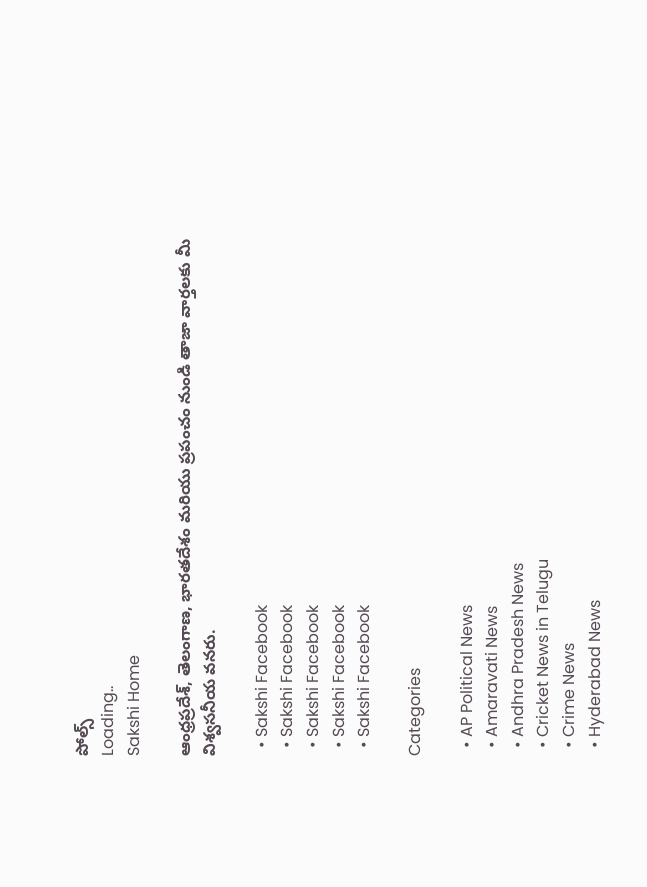పోల్స్
Loading..
Sakshi Home

ఆంధ్రప్రదేశ్, తెలంగాణ, భారతదేశం మరియు ప్రపంచం నుండి తాజా వార్తలకు మీ విశ్వసనీయ వనరు.

  • Sakshi Facebook
  • Sakshi Facebook
  • Sakshi Facebook
  • Sakshi Facebook
  • Sakshi Facebook

Categories

  • AP Political News
  • Amaravati News
  • Andhra Pradesh News
  • Cricket News in Telugu
  • Crime News
  • Hyderabad News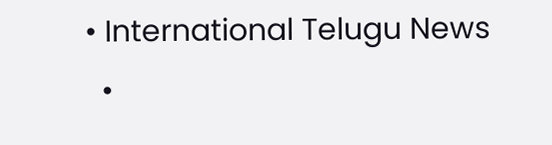• International Telugu News
  •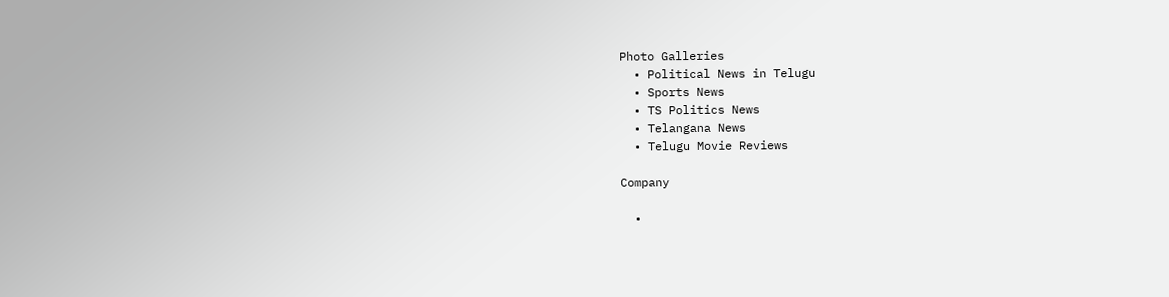Photo Galleries
  • Political News in Telugu
  • Sports News
  • TS Politics News
  • Telangana News
  • Telugu Movie Reviews

Company

  •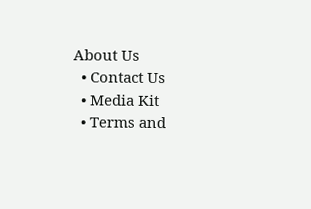About Us
  • Contact Us
  • Media Kit
  • Terms and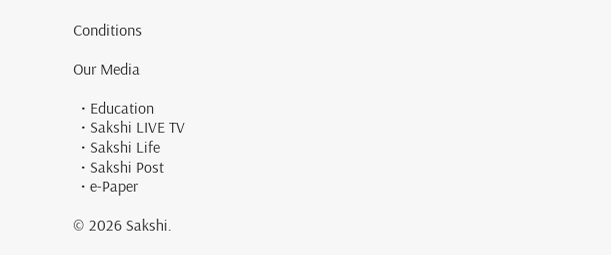Conditions

Our Media

  • Education
  • Sakshi LIVE TV
  • Sakshi Life
  • Sakshi Post
  • e-Paper

© 2026 Sakshi.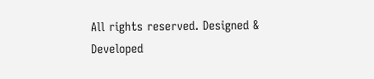All rights reserved. Designed & Developed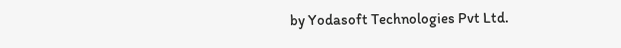by Yodasoft Technologies Pvt Ltd.